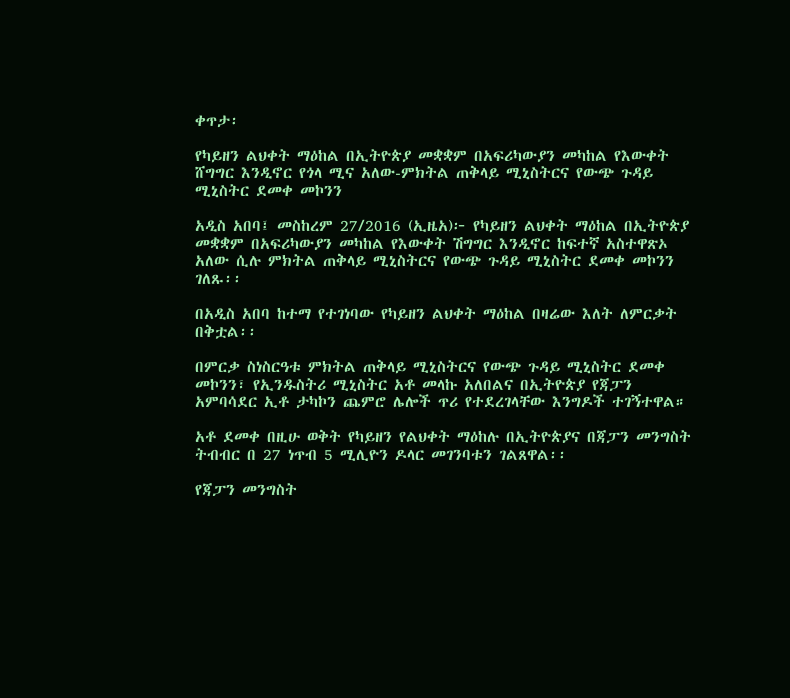ቀጥታ፡

የካይዘን ልህቀት ማዕከል በኢትዮጵያ መቋቋም በአፍሪካውያን መካከል የእውቀት ሸግግር እንዲኖር የጎላ ሚና አለው-ምክትል ጠቅላይ ሚኒስትርና የውጭ ጉዳይ ሚኒስትር ደመቀ መኮንን

አዲስ አበባ፤ መስከረም 27/2016 (ኢዜአ)፦ የካይዘን ልህቀት ማዕከል በኢትዮጵያ መቋቋም በአፍሪካውያን መካከል የእውቀት ሽግግር እንዲኖር ከፍተኛ አስተዋጽኦ አለው ሲሉ ምክትል ጠቅላይ ሚኒስትርና የውጭ ጉዳይ ሚኒስትር ደመቀ መኮንን ገለጹ፡፡

በአዲስ አበባ ከተማ የተገነባው የካይዘን ልህቀት ማዕከል በዛሬው እለት ለምርቃት በቅቷል፡፡

በምርቃ ስነስርዓቱ ምክትል ጠቅላይ ሚኒስትርና የውጭ ጉዳይ ሚኒስትር ደመቀ መኮንን፣ የኢንዱስትሪ ሚኒስትር አቶ መላኩ አለበልና በኢትዮጵያ የጃፓን አምባሳደር ኢቶ ታካኮን ጨምሮ ሌሎች ጥሪ የተደረገላቸው እንግዶች ተገኝተዋል።

አቶ ደመቀ በዚሁ ወቅት የካይዘን የልህቀት ማዕከሉ በኢትዮጵያና በጃፓን መንግስት ትብብር በ 27 ነጥብ 5 ሚሊዮን ዶላር መገንባቱን ገልጸዋል፡፡

የጃፓን መንግስት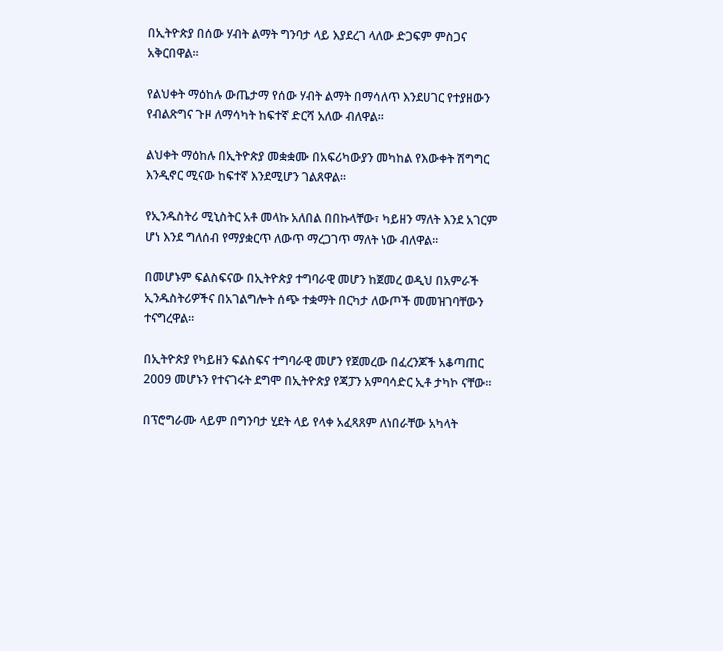በኢትዮጵያ በሰው ሃብት ልማት ግንባታ ላይ እያደረገ ላለው ድጋፍም ምስጋና አቅርበዋል፡፡

የልህቀት ማዕከሉ ውጤታማ የሰው ሃብት ልማት በማሳለጥ እንደሀገር የተያዘውን የብልጽግና ጉዞ ለማሳካት ከፍተኛ ድርሻ አለው ብለዋል።

ልህቀት ማዕከሉ በኢትዮጵያ መቋቋሙ በአፍሪካውያን መካከል የእውቀት ሽግግር እንዲኖር ሚናው ከፍተኛ እንደሚሆን ገልጸዋል፡፡

የኢንዱስትሪ ሚኒስትር አቶ መላኩ አለበል በበኩላቸው፣ ካይዘን ማለት እንደ አገርም ሆነ እንደ ግለሰብ የማያቋርጥ ለውጥ ማረጋገጥ ማለት ነው ብለዋል።

በመሆኑም ፍልስፍናው በኢትዮጵያ ተግባራዊ መሆን ከጀመረ ወዲህ በአምራች ኢንዱስትሪዎችና በአገልግሎት ሰጭ ተቋማት በርካታ ለውጦች መመዝገባቸውን ተናግረዋል።

በኢትዮጵያ የካይዘን ፍልስፍና ተግባራዊ መሆን የጀመረው በፈረንጆች አቆጣጠር 2009 መሆኑን የተናገሩት ደግሞ በኢትዮጵያ የጃፓን አምባሳድር ኢቶ ታካኮ ናቸው።

በፕሮግራሙ ላይም በግንባታ ሂደት ላይ የላቀ አፈጻጸም ለነበራቸው አካላት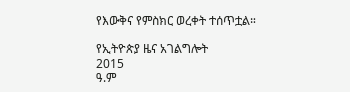የእውቅና የምስክር ወረቀት ተሰጥቷል።

የኢትዮጵያ ዜና አገልግሎት
2015
ዓ.ም